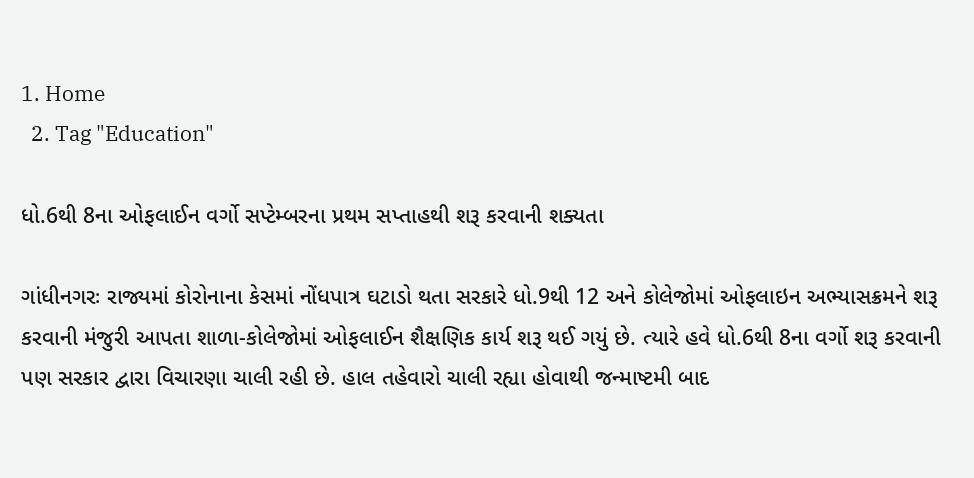1. Home
  2. Tag "Education"

ધો.6થી 8ના ઓફલાઈન વર્ગો સપ્ટેમ્બરના પ્રથમ સપ્તાહથી શરૂ કરવાની શક્યતા

ગાંધીનગરઃ રાજ્યમાં કોરોનાના કેસમાં નોંધપાત્ર ઘટાડો થતા સરકારે ધો.9થી 12 અને કોલેજોમાં ઓફલાઇન અભ્યાસક્રમને શરૂ કરવાની મંજુરી આપતા શાળા-કોલેજોમાં ઓફલાઈન શૈક્ષણિક કાર્ય શરૂ થઈ ગયું છે. ત્યારે હવે ધો.6થી 8ના વર્ગો શરૂ કરવાની પણ સરકાર દ્વારા વિચારણા ચાલી રહી છે. હાલ તહેવારો ચાલી રહ્યા હોવાથી જન્માષ્ટમી બાદ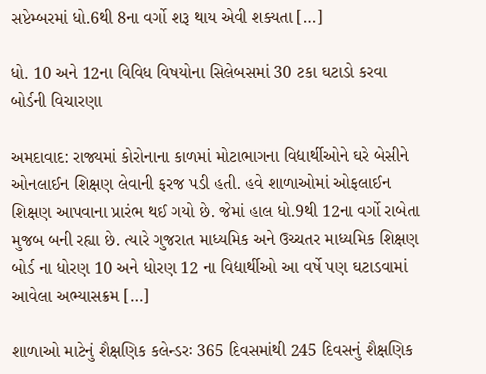સપ્ટેમ્બરમાં ધો.6થી 8ના વર્ગો શરૂ થાય એવી શક્યતા […]

ધો. 10 અને 12ના વિવિધ વિષયોના સિલેબસમાં 30 ટકા ઘટાડો કરવા બોર્ડની વિચારણા

અમદાવાદ: રાજ્યમાં કોરોનાના કાળમાં મોટાભાગના વિદ્યાર્થીઓને ઘરે બેસીને ઓનલાઈન શિક્ષણ લેવાની ફરજ પડી હતી. હવે શાળાઓમાં ઓફલાઈન શિક્ષણ આપવાના પ્રારંભ થઈ ગયો છે. જેમાં હાલ ધો.9થી 12ના વર્ગો રાબેતા મુજબ બની રહ્યા છે. ત્યારે ગુજરાત માધ્યમિક અને ઉચ્ચતર માધ્યમિક શિક્ષણ બોર્ડ ના ધોરણ 10 અને ધોરણ 12 ના વિદ્યાર્થીઓ આ વર્ષે પણ ઘટાડવામાં આવેલા અભ્યાસક્રમ […]

શાળાઓ માટેનું શૈક્ષણિક કલેન્ડરઃ 365 દિવસમાંથી 245 દિવસનું શૈક્ષણિક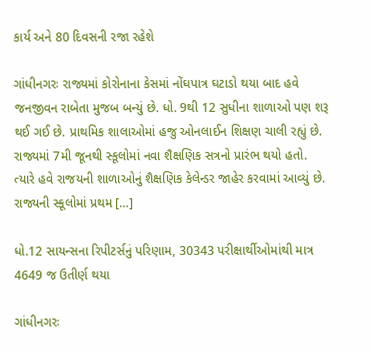કાર્ય અને 80 દિવસની રજા રહેશે

ગાંધીનગરઃ રાજ્યમાં કોરોનાના કેસમાં નોંઘપાત્ર ઘટાડો થયા બાદ હવે જનજીવન રાબેતા મુજબ બન્યું છે. ધો. 9થી 12 સુધીના શાળાઓ પણ શરૂ થઈ ગઈ છે. પ્રાથમિક શાલાઓમાં હજુ ઓનલાઈન શિક્ષણ ચાલી રહ્યું છે. રાજ્યમાં 7મી જૂનથી સ્કૂલોમાં નવા શૈક્ષણિક સત્રનો પ્રારંભ થયો હતો. ત્યારે હવે રાજયની શાળાઓનું શૈક્ષણિક કેલેન્ડર જાહેર કરવામાં આવ્યું છે. રાજ્યની સ્કૂલોમાં પ્રથમ […]

ધો.12 સાયન્સના રિપીટર્સનું પરિણામ, 30343 પરીક્ષાર્થીઓમાંથી માત્ર 4649 જ ઉતીર્ણ થયા

ગાંધીનગરઃ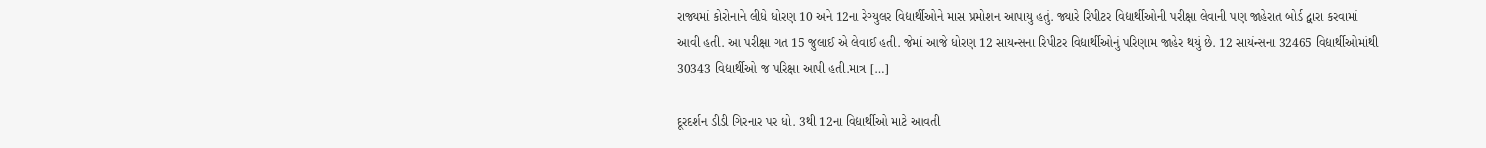રાજ્યમાં કોરોનાને લીધે ધોરણ 10 અને 12ના રેગ્યુલર વિદ્યાર્થીઓને માસ પ્રમોશન આપાયુ હતું. જ્યારે રિપીટર વિદ્યાર્થીઓની પરીક્ષા લેવાની પણ જાહેરાત બોર્ડ દ્વારા કરવામાં આવી હતી. આ પરીક્ષા ગત 15 જુલાઈ એ લેવાઈ હતી. જેમાં આજે ધોરણ 12 સાયન્સના રિપીટર વિદ્યાર્થીઓનું પરિણામ જાહેર થયું છે. 12 સાયંન્સના 32465 વિદ્યાર્થીઓમાંથી 30343 વિદ્યાર્થીઓ જ પરિક્ષા આપી હતી.માત્ર […]

દૂરદર્શન ડીડી ગિરનાર પર ધો. 3થી 12ના વિદ્યાર્થીઓ માટે આવતી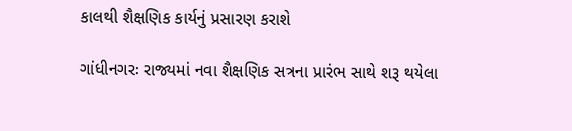કાલથી શૈક્ષણિક કાર્યનું પ્રસારણ કરાશે

ગાંધીનગરઃ રાજ્યમાં નવા શૈક્ષણિક સત્રના પ્રારંભ સાથે શરૂ થયેલા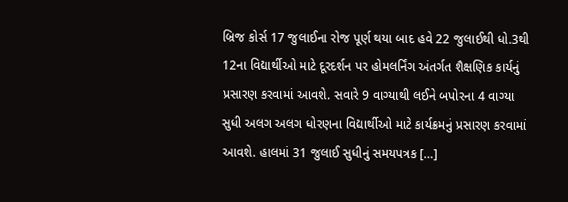બ્રિજ કોર્સ 17 જુલાઈના રોજ પૂર્ણ થયા બાદ હવે 22 જુલાઈથી ધો.3થી 12ના વિદ્યાર્થીઓ માટે દૂરદર્શન પર હોમલર્નિંગ અંતર્ગત શૈક્ષણિક કાર્યનું પ્રસારણ કરવામાં આવશે. સવારે 9 વાગ્યાથી લઈને બપોરના 4 વાગ્યા સુધી અલગ અલગ ધોરણના વિદ્યાર્થીઓ માટે કાર્યક્રમનું પ્રસારણ કરવામાં આવશે. હાલમાં 31 જુલાઈ સુધીનું સમયપત્રક […]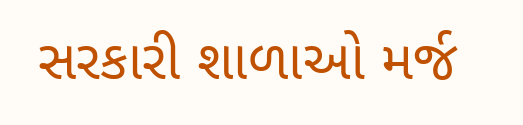સરકારી શાળાઓ મર્જ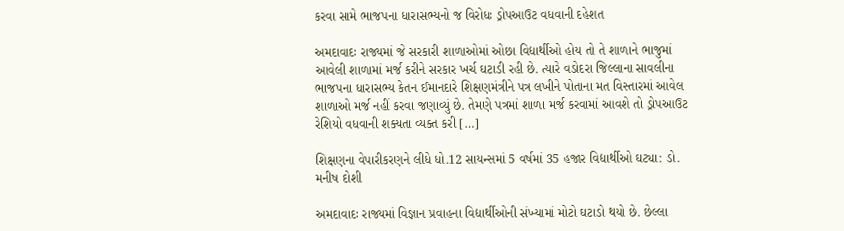કરવા સામે ભાજપના ધારાસભ્યનો જ વિરોધઃ ડ્રોપઆઉટ વધવાની દહેશત

અમદાવાદઃ રાજ્યમાં જે સરકારી શાળાઓમાં ઓછા વિદ્યાર્થીઓ હોય તો તે શાળાને ભાજુમાં આવેલી શાળામાં મર્જ કરીને સરકાર ખર્ચ ઘટાડી રહી છે. ત્યારે વડોદરા જિલ્લાના સાવલીના ભાજપના ધારાસભ્ય કેતન ઈમાનદારે શિક્ષણમંત્રીને પત્ર લખીને પોતાના મત વિસ્તારમાં આવેલ શાળાઓ મર્જ નહીં કરવા જણાવ્યું છે. તેમણે પત્રમાં શાળા મર્જ કરવામાં આવશે તો ડ્રોપઆઉટ રેશિયો વધવાની શક્યતા વ્યક્ત કરી […]

શિક્ષણના વેપારીકરણને લીધે ધો.12 સાયન્સમાં 5 વર્ષમાં 35 હજાર વિદ્યાર્થીઓ ઘટ્યા: ડો. મનીષ દોશી

અમદાવાદઃ રાજ્યમાં વિજ્ઞાન પ્રવાહના વિદ્યાર્થીઓની સંખ્યામાં મોટો ઘટાડો થયો છે. છેલ્લા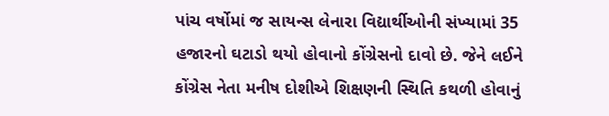પાંચ વર્ષોમાં જ સાયન્સ લેનારા વિદ્યાર્થીઓની સંખ્યામાં 35 હજારનો ઘટાડો થયો હોવાનો કોંગ્રેસનો દાવો છે. જેને લઈને કોંગ્રેસ નેતા મનીષ દોશીએ શિક્ષણની સ્થિતિ કથળી હોવાનું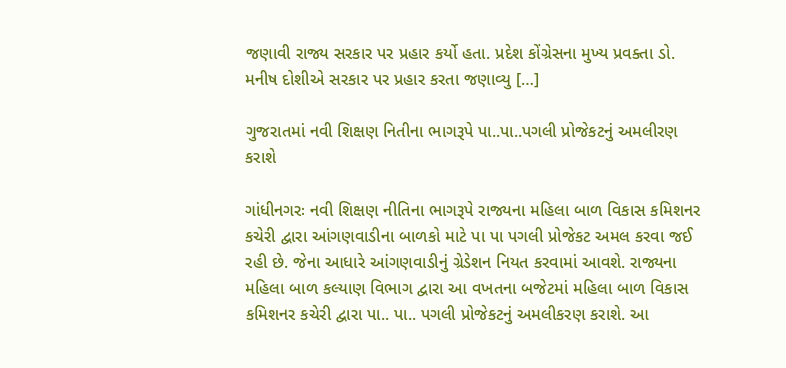જણાવી રાજ્ય સરકાર પર પ્રહાર કર્યો હતા. પ્રદેશ કોંગ્રેસના મુખ્ય પ્રવક્તા ડો. મનીષ દોશીએ સરકાર પર પ્રહાર કરતા જણાવ્યુ […]

ગુજરાતમાં નવી શિક્ષણ નિતીના ભાગરૂપે પા..પા..પગલી પ્રોજેકટનું અમલીરણ કરાશે

ગાંધીનગરઃ નવી શિક્ષણ નીતિના ભાગરૂપે રાજ્યના મહિલા બાળ વિકાસ કમિશનર કચેરી દ્વારા આંગણવાડીના બાળકો માટે પા પા પગલી પ્રોજેકટ અમલ કરવા જઈ રહી છે. જેના આધારે આંગણવાડીનું ગ્રેડેશન નિયત કરવામાં આવશે. રાજ્યના મહિલા બાળ કલ્યાણ વિભાગ દ્વારા આ વખતના બજેટમાં મહિલા બાળ વિકાસ કમિશનર કચેરી દ્વારા પા.. પા.. પગલી પ્રોજેકટનું અમલીકરણ કરાશે. આ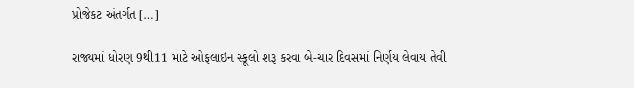પ્રોજેકટ અંતર્ગત […]

રાજ્યમાં ધોરણ 9થી11 માટે ઓફલાઇન સ્કૂલો શરૂ કરવા બે-ચાર દિવસમાં નિર્ણય લેવાય તેવી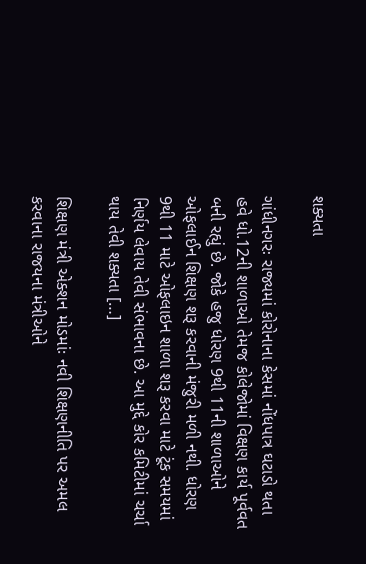શક્યતા

ગાંધીનગરઃ રાજ્યમાં કોરોનાના કેસમાં નોંધપાત્ર ઘટાડો થતા હવે ધો.12ની શાળાઓ તેમજ કોલેજોમાં વિક્ષણ કાર્ય પૂર્વવત બની રહ્યું છે. જોકે હજુ ધોરણ 9થી 11ની શાળાઓને ઓફલાઈન શિક્ષણ શરૂ કરવાની મંજુરી મળી નથી. ધોરણ 9થી 11 માટે ઓફલાઇન શાળા શરૂ કરવા માટે ટૂંક સમયમાં નિર્ણય લેવાય તેવી સંભાવના છે. આ મુદ્દે કોર કમિટીમાં ચર્ચા થાય તેવી શક્યતા […]

શિક્ષણ મંત્રી એક્શન મોડમાંઃ નવી શિક્ષણનીતિ પર અમલ કરવાના રાજયના મંત્રીઓને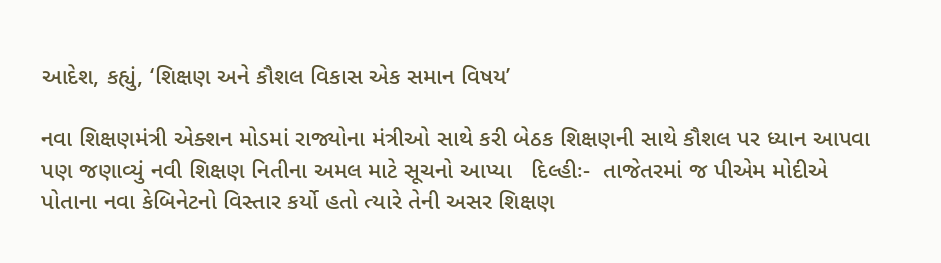આદેશ, કહ્યું, ‘શિક્ષણ અને કૌશલ વિકાસ એક સમાન વિષય’

નવા શિક્ષણમંત્રી એક્શન મોડમાં રાજ્યોના મંત્રીઓ સાથે કરી બેઠક શિક્ષણની સાથે કૌશલ પર ધ્યાન આપવા પણ જણાવ્યું નવી શિક્ષણ નિતીના અમલ માટે સૂચનો આપ્યા   દિલ્હીઃ-  તાજેતરમાં જ પીએમ મોદીએ પોતાના નવા કેબિનેટનો વિસ્તાર કર્યો હતો ત્યારે તેની અસર શિક્ષણ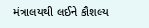મંત્રાલયથી લઈને કૌશલ્ય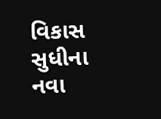વિકાસ સુધીના નવા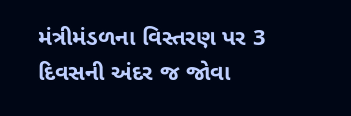મંત્રીમંડળના વિસ્તરણ પર 3 દિવસની અંદર જ જોવા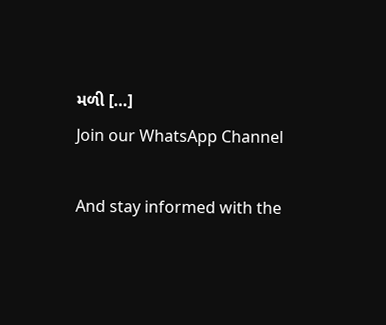મળી […]
Join our WhatsApp Channel

And stay informed with the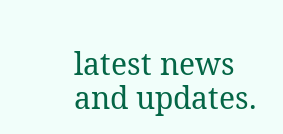latest news and updates.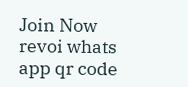Join Now
revoi whats app qr code